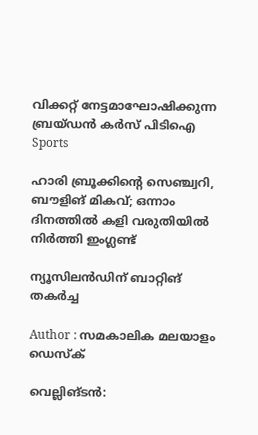വിക്കറ്റ് നേട്ടമാഘോഷിക്കുന്ന ബ്രയ്ഡൻ കർസ് പിടിഐ
Sports

ഹാരി ബ്രൂക്കിന്റെ സെഞ്ച്വറി, ബൗളിങ് മികവ്; ഒന്നാം ദിനത്തിൽ കളി വരുതിയിൽ നിർത്തി ഇംഗ്ലണ്ട്

ന്യൂസിലന്‍ഡിന് ബാറ്റിങ് തകര്‍ച്ച

Author : സമകാലിക മലയാളം ഡെസ്ക്

വെല്ലിങ്ടന്‍: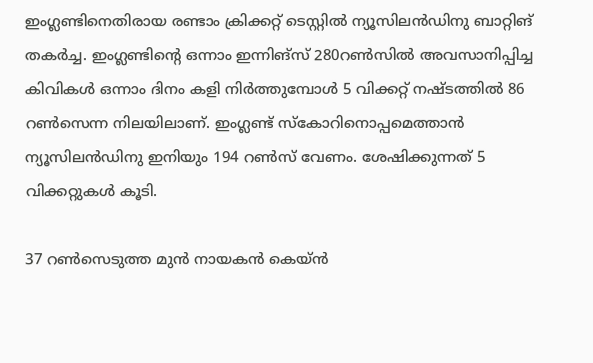ഇംഗ്ലണ്ടിനെതിരായ രണ്ടാം ക്രിക്കറ്റ് ടെസ്റ്റില്‍ ന്യൂസിലന്‍ഡിനു ബാറ്റിങ് തകര്‍ച്ച. ഇംഗ്ലണ്ടിന്റെ ഒന്നാം ഇന്നിങ്‌സ് 280റണ്‍സില്‍ അവസാനിപ്പിച്ച കിവികള്‍ ഒന്നാം ദിനം കളി നിര്‍ത്തുമ്പോള്‍ 5 വിക്കറ്റ് നഷ്ടത്തില്‍ 86 റണ്‍സെന്ന നിലയിലാണ്. ഇംഗ്ലണ്ട് സ്‌കോറിനൊപ്പമെത്താന്‍ ന്യൂസിലന്‍ഡിനു ഇനിയും 194 റണ്‍സ് വേണം. ശേഷിക്കുന്നത് 5 വിക്കറ്റുകള്‍ കൂടി.

37 റണ്‍സെടുത്ത മുന്‍ നായകന്‍ കെയ്ന്‍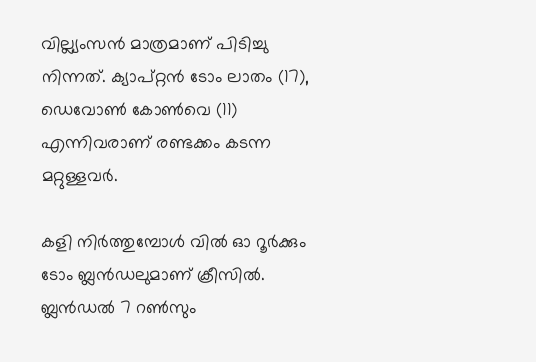വില്ല്യംസന്‍ മാത്രമാണ് പിടിച്ചു നിന്നത്. ക്യാപ്റ്റന്‍ ടോം ലാതം (17), ഡെവോണ്‍ കോണ്‍വെ (11) എന്നിവരാണ് രണ്ടക്കം കടന്ന മറ്റുള്ളവര്‍.

കളി നിര്‍ത്തുമ്പോള്‍ വില്‍ ഓ റൂര്‍ക്കും ടോം ബ്ലന്‍ഡലുമാണ് ക്രീസില്‍. ബ്ലന്‍ഡല്‍ 7 റണ്‍സും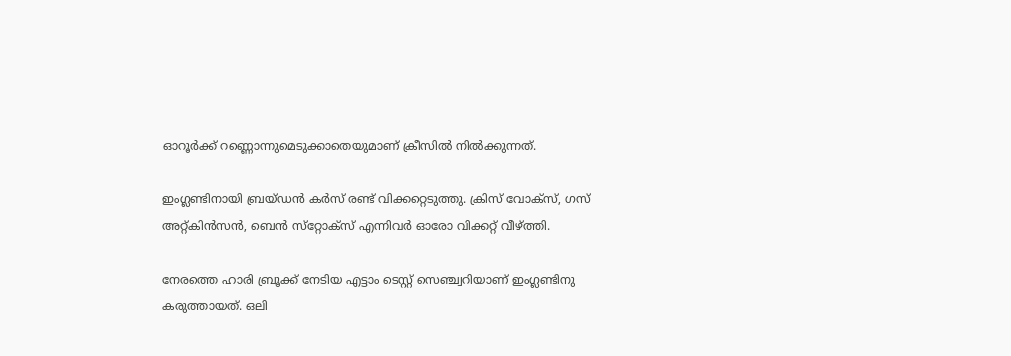ഓറൂര്‍ക്ക് റണ്ണൊന്നുമെടുക്കാതെയുമാണ് ക്രീസില്‍ നില്‍ക്കുന്നത്.

ഇംഗ്ലണ്ടിനായി ബ്രയ്ഡന്‍ കര്‍സ് രണ്ട് വിക്കറ്റെടുത്തു. ക്രിസ് വോക്‌സ്, ഗസ് അറ്റ്കിന്‍സന്‍, ബെന്‍ സ്‌റ്റോക്‌സ് എന്നിവര്‍ ഓരോ വിക്കറ്റ് വീഴ്ത്തി.

നേരത്തെ ഹാരി ബ്രൂക്ക് നേടിയ എട്ടാം ടെസ്റ്റ് സെഞ്ച്വറിയാണ് ഇംഗ്ലണ്ടിനു കരുത്തായത്. ഒലി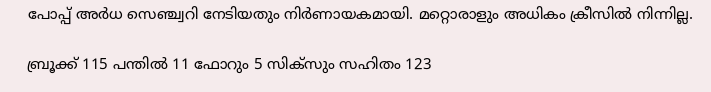പോപ്പ് അര്‍ധ സെഞ്ച്വറി നേടിയതും നിര്‍ണായകമായി. മറ്റൊരാളും അധികം ക്രീസില്‍ നിന്നില്ല.

ബ്രൂക്ക് 115 പന്തില്‍ 11 ഫോറും 5 സിക്‌സും സഹിതം 123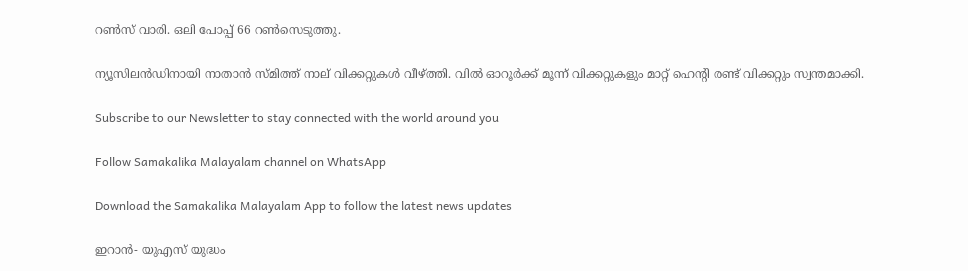റണ്‍സ് വാരി. ഒലി പോപ്പ് 66 റണ്‍സെടുത്തു.

ന്യൂസിലന്‍ഡിനായി നാതാന്‍ സ്മിത്ത് നാല് വിക്കറ്റുകള്‍ വീഴ്ത്തി. വില്‍ ഓറൂര്‍ക്ക് മൂന്ന് വിക്കറ്റുകളും മാറ്റ് ഹെന്റി രണ്ട് വിക്കറ്റും സ്വന്തമാക്കി.

Subscribe to our Newsletter to stay connected with the world around you

Follow Samakalika Malayalam channel on WhatsApp

Download the Samakalika Malayalam App to follow the latest news updates

ഇറാൻ- യുഎസ് യുദ്ധം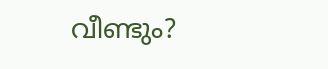വീണ്ടും?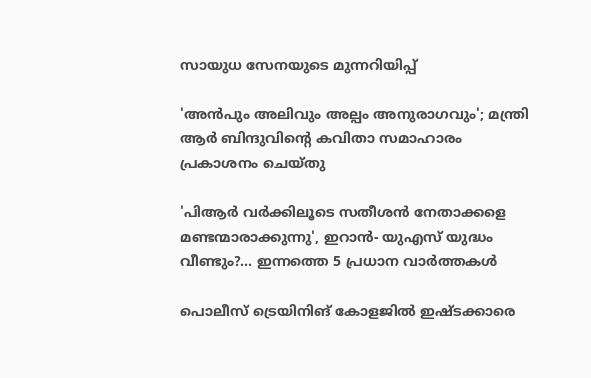സായുധ സേനയുടെ മുന്നറിയിപ്പ്

'അൻപും അലിവും അല്പം അനുരാഗവും'; മന്ത്രി ആർ ബിന്ദുവിന്റെ കവിതാ സമാഹാരം പ്രകാശനം ചെയ്തു

'പിആര്‍ വര്‍ക്കിലൂടെ സതീശന്‍ നേതാക്കളെ മണ്ടന്മാരാക്കുന്നു', ഇറാൻ- യുഎസ് യുദ്ധം വീണ്ടും?... ഇന്നത്തെ 5 പ്രധാന വാർത്തകൾ

പൊലീസ് ട്രെയിനിങ് കോളജിൽ ഇഷ്ടക്കാരെ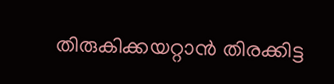തിരുകിക്കയറ്റാൻ തിരക്കിട്ട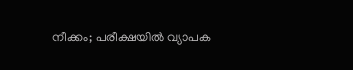നീക്കം; പരീക്ഷയിൽ വ്യാപക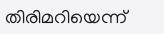തിരിമറിയെന്ന്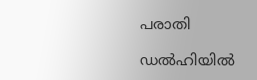പരാതി

ഡൽഹിയിൽ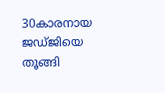30കാരനായ ജ‍ഡ്ജിയെ തൂങ്ങി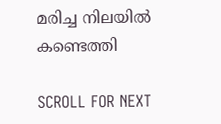മരിച്ച നിലയിൽ കണ്ടെത്തി

SCROLL FOR NEXT